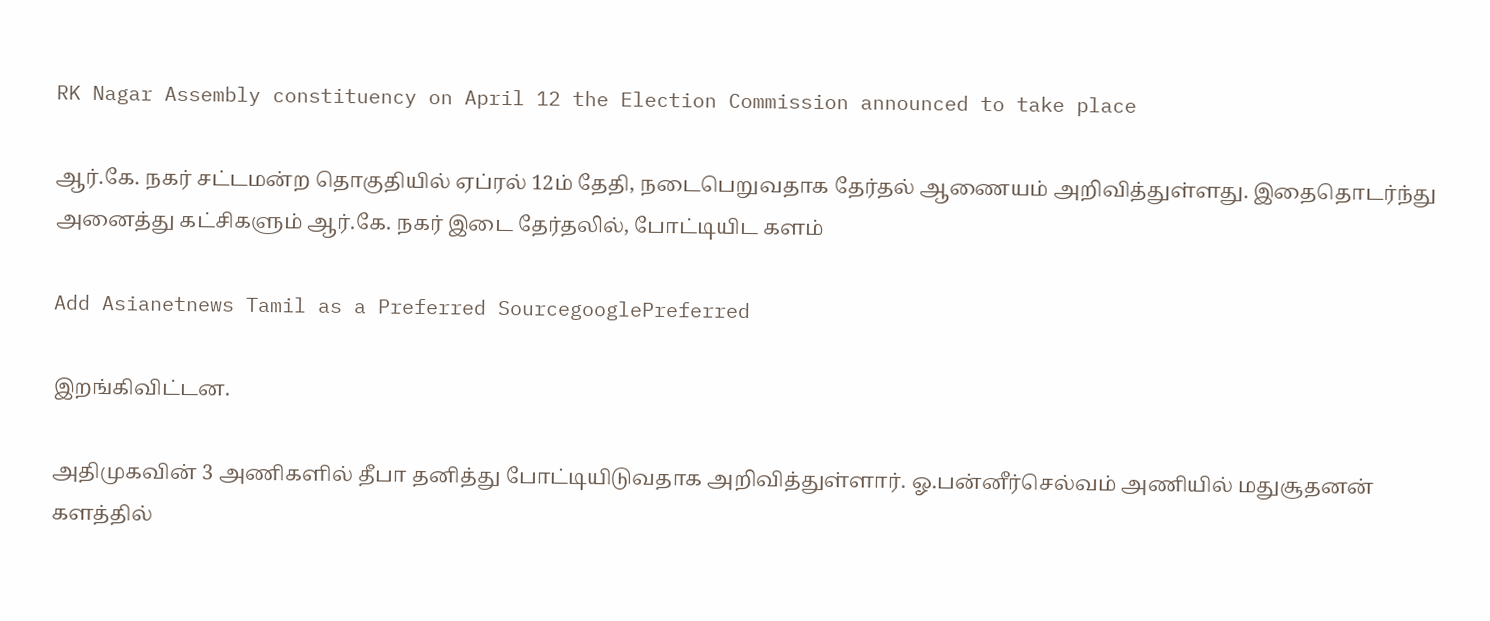RK Nagar Assembly constituency on April 12 the Election Commission announced to take place

ஆர்.கே. நகர் சட்டமன்ற தொகுதியில் ஏப்ரல் 12ம் தேதி, நடைபெறுவதாக தேர்தல் ஆணையம் அறிவித்துள்ளது. இதைதொடர்ந்து அனைத்து கட்சிகளும் ஆர்.கே. நகர் இடை தேர்தலில், போட்டியிட களம்

Add Asianetnews Tamil as a Preferred SourcegooglePreferred

இறங்கிவிட்டன.

அதிமுகவின் 3 அணிகளில் தீபா தனித்து போட்டியிடுவதாக அறிவித்துள்ளார். ஓ.பன்னீர்செல்வம் அணியில் மதுசூதனன் களத்தில்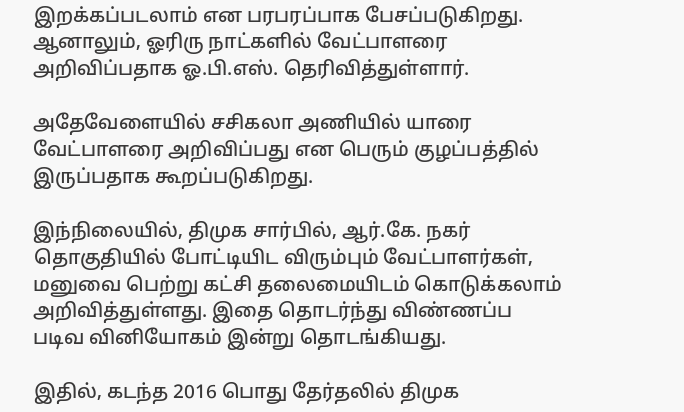இறக்கப்படலாம் என பரபரப்பாக பேசப்படுகிறது. ஆனாலும், ஓரிரு நாட்களில் வேட்பாளரை அறிவிப்பதாக ஓ.பி.எஸ். தெரிவித்துள்ளார்.

அதேவேளையில் சசிகலா அணியில் யாரை வேட்பாளரை அறிவிப்பது என பெரும் குழப்பத்தில் இருப்பதாக கூறப்படுகிறது.

இந்நிலையில், திமுக சார்பில், ஆர்.கே. நகர் தொகுதியில் போட்டியிட விரும்பும் வேட்பாளர்கள், மனுவை பெற்று கட்சி தலைமையிடம் கொடுக்கலாம் அறிவித்துள்ளது. இதை தொடர்ந்து விண்ணப்ப படிவ வினியோகம் இன்று தொடங்கியது.

இதில், கடந்த 2016 பொது தேர்தலில் திமுக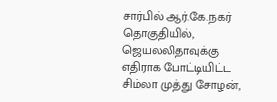சார்பில் ஆர்.கே.நகர் தொகுதியில், ஜெயலலிதாவுக்கு எதிராக போட்டியிட்ட சிம்லா முத்து சோழன்,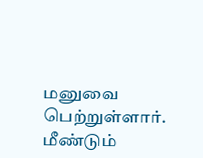மனுவை பெற்றுள்ளார். மீண்டும்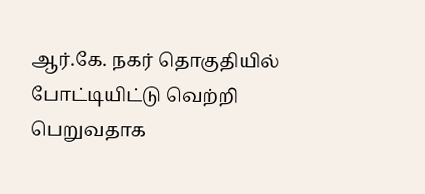ஆர்.கே. நகர் தொகுதியில் போட்டியிட்டு வெற்றி பெறுவதாக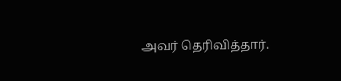அவர் தெரிவித்தார்.